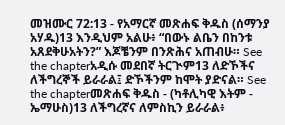መዝሙር 72:13 - የአማርኛ መጽሐፍ ቅዱስ (ሰማንያ አሃዱ)13 እንዲህም አልሁ፥ “በውኑ ልቤን በከንቱ አጸደቅሁአትን?” እጆቼንም በንጽሕና አጠብሁ። See the chapterአዲሱ መደበኛ ትርጒም13 ለድኾችና ለችግረኞች ይራራል፤ ድኾችንም ከሞት ያድናል። See the chapterመጽሐፍ ቅዱስ - (ካቶሊካዊ እትም - ኤማሁስ)13 ለችግረኛና ለምስኪን ይራራል፥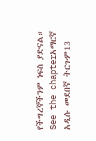የችግረኞችንም ነፍስ ያድናል። See the chapterአማርኛ አዲሱ መደበኛ ትርጉም13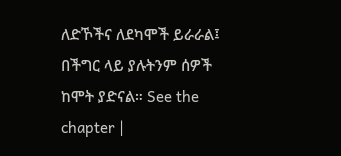ለድኾችና ለደካሞች ይራራል፤ በችግር ላይ ያሉትንም ሰዎች ከሞት ያድናል። See the chapter |